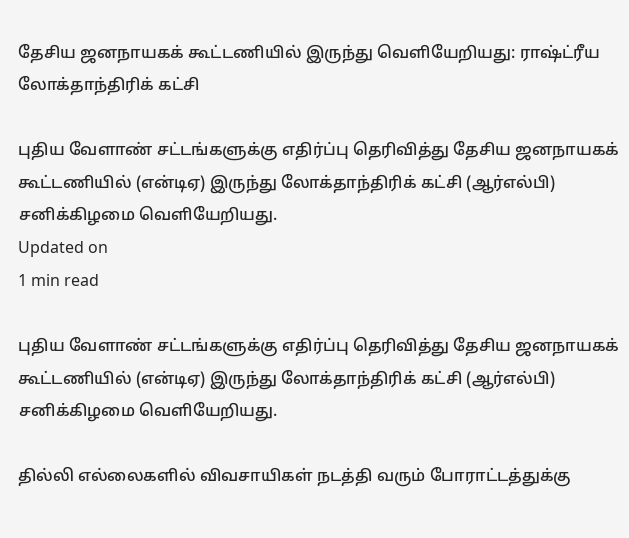தேசிய ஜனநாயகக் கூட்டணியில் இருந்து வெளியேறியது: ராஷ்ட்ரீய லோக்தாந்திரிக் கட்சி

புதிய வேளாண் சட்டங்களுக்கு எதிர்ப்பு தெரிவித்து தேசிய ஜனநாயகக் கூட்டணியில் (என்டிஏ) இருந்து லோக்தாந்திரிக் கட்சி (ஆர்எல்பி) சனிக்கிழமை வெளியேறியது.
Updated on
1 min read

புதிய வேளாண் சட்டங்களுக்கு எதிர்ப்பு தெரிவித்து தேசிய ஜனநாயகக் கூட்டணியில் (என்டிஏ) இருந்து லோக்தாந்திரிக் கட்சி (ஆர்எல்பி) சனிக்கிழமை வெளியேறியது.

தில்லி எல்லைகளில் விவசாயிகள் நடத்தி வரும் போராட்டத்துக்கு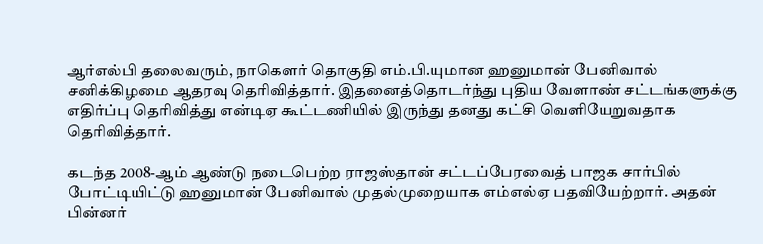ஆர்எல்பி தலைவரும், நாகெளர் தொகுதி எம்.பி.யுமான ஹனுமான் பேனிவால் சனிக்கிழமை ஆதரவு தெரிவித்தார். இதனைத்தொடர்ந்து புதிய வேளாண் சட்டங்களுக்கு எதிர்ப்பு தெரிவித்து என்டிஏ கூட்டணியில் இருந்து தனது கட்சி வெளியேறுவதாக தெரிவித்தார்.

கடந்த 2008-ஆம் ஆண்டு நடைபெற்ற ராஜஸ்தான் சட்டப்பேரவைத் பாஜக சார்பில் போட்டியிட்டு ஹனுமான் பேனிவால் முதல்முறையாக எம்எல்ஏ பதவியேற்றார். அதன் பின்னர்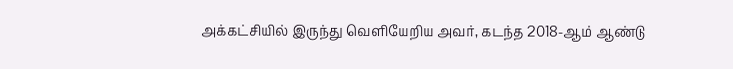அக்கட்சியில் இருந்து வெளியேறிய அவர், கடந்த 2018-ஆம் ஆண்டு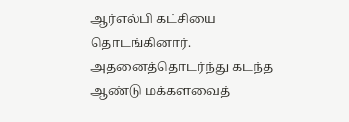ஆர்எல்பி கட்சியை தொடங்கினார். அதனைத்தொடர்ந்து கடந்த ஆண்டு மக்களவைத்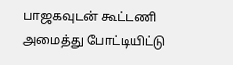பாஜகவுடன் கூட்டணி அமைத்து போட்டியிட்டு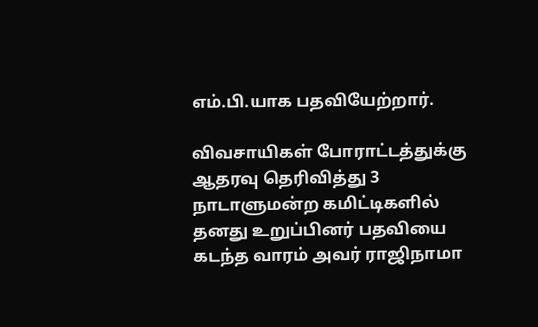எம்.பி.யாக பதவியேற்றார்.

விவசாயிகள் போராட்டத்துக்கு ஆதரவு தெரிவித்து 3 நாடாளுமன்ற கமிட்டிகளில் தனது உறுப்பினர் பதவியை கடந்த வாரம் அவர் ராஜிநாமா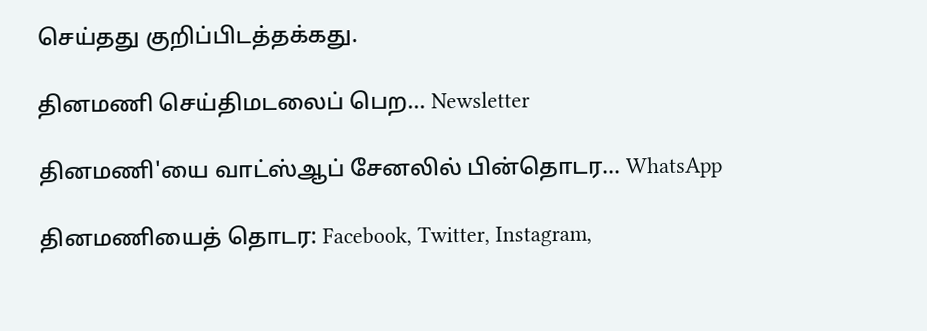செய்தது குறிப்பிடத்தக்கது.

தினமணி செய்திமடலைப் பெற... Newsletter

தினமணி'யை வாட்ஸ்ஆப் சேனலில் பின்தொடர... WhatsApp

தினமணியைத் தொடர: Facebook, Twitter, Instagram,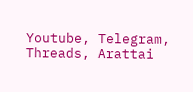Youtube, Telegram, Threads, Arattai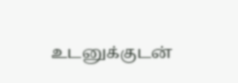உடனுக்குடன்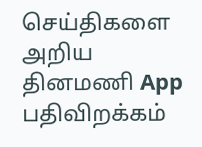செய்திகளை அறிய தினமணி App பதிவிறக்கம்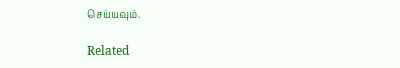செய்யவும்.

Related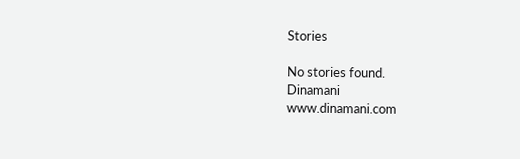Stories

No stories found.
Dinamani
www.dinamani.com